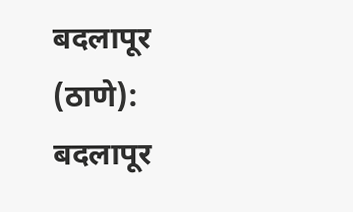बदलापूर (ठाणे): बदलापूर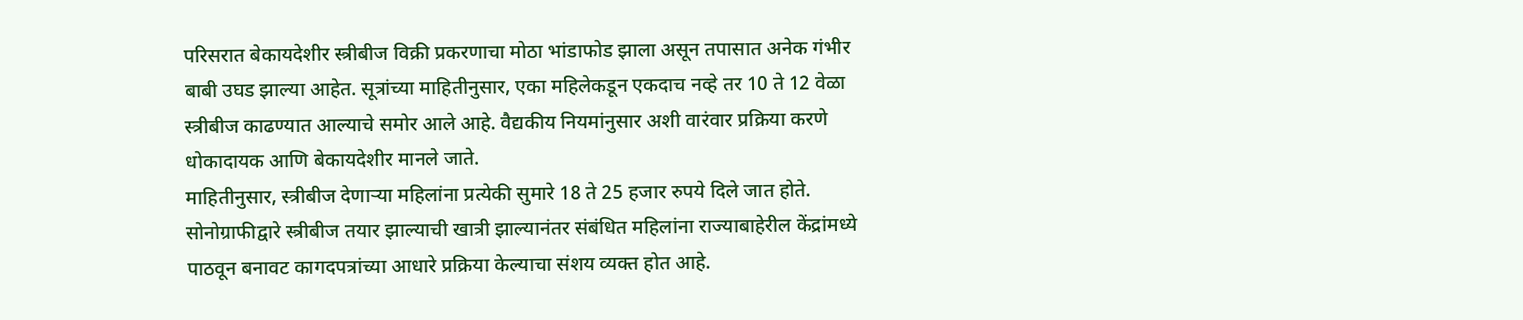परिसरात बेकायदेशीर स्त्रीबीज विक्री प्रकरणाचा मोठा भांडाफोड झाला असून तपासात अनेक गंभीर बाबी उघड झाल्या आहेत. सूत्रांच्या माहितीनुसार, एका महिलेकडून एकदाच नव्हे तर 10 ते 12 वेळा स्त्रीबीज काढण्यात आल्याचे समोर आले आहे. वैद्यकीय नियमांनुसार अशी वारंवार प्रक्रिया करणे धोकादायक आणि बेकायदेशीर मानले जाते.
माहितीनुसार, स्त्रीबीज देणाऱ्या महिलांना प्रत्येकी सुमारे 18 ते 25 हजार रुपये दिले जात होते. सोनोग्राफीद्वारे स्त्रीबीज तयार झाल्याची खात्री झाल्यानंतर संबंधित महिलांना राज्याबाहेरील केंद्रांमध्ये पाठवून बनावट कागदपत्रांच्या आधारे प्रक्रिया केल्याचा संशय व्यक्त होत आहे.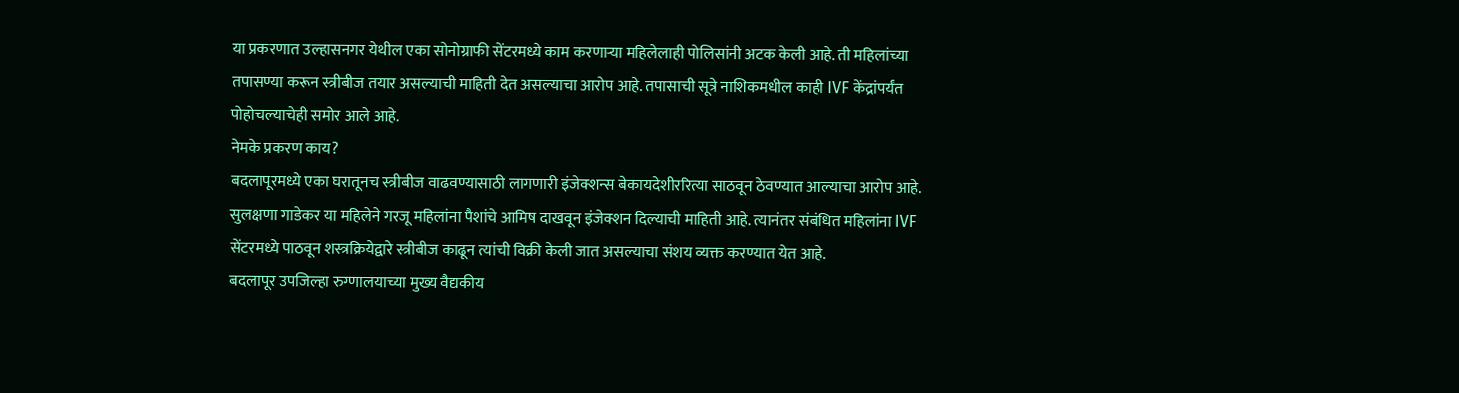या प्रकरणात उल्हासनगर येथील एका सोनोग्राफी सेंटरमध्ये काम करणाऱ्या महिलेलाही पोलिसांनी अटक केली आहे. ती महिलांच्या तपासण्या करून स्त्रीबीज तयार असल्याची माहिती देत असल्याचा आरोप आहे. तपासाची सूत्रे नाशिकमधील काही IVF केंद्रांपर्यंत पोहोचल्याचेही समोर आले आहे.
नेमके प्रकरण काय?
बदलापूरमध्ये एका घरातूनच स्त्रीबीज वाढवण्यासाठी लागणारी इंजेक्शन्स बेकायदेशीररित्या साठवून ठेवण्यात आल्याचा आरोप आहे. सुलक्षणा गाडेकर या महिलेने गरजू महिलांना पैशांचे आमिष दाखवून इंजेक्शन दिल्याची माहिती आहे. त्यानंतर संबंधित महिलांना IVF सेंटरमध्ये पाठवून शस्त्रक्रियेद्वारे स्त्रीबीज काढून त्यांची विक्री केली जात असल्याचा संशय व्यक्त करण्यात येत आहे.
बदलापूर उपजिल्हा रुग्णालयाच्या मुख्य वैद्यकीय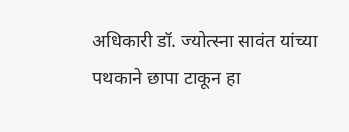अधिकारी डॉ. ज्योत्स्ना सावंत यांच्या पथकाने छापा टाकून हा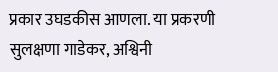प्रकार उघडकीस आणला. या प्रकरणी सुलक्षणा गाडेकर, अश्विनी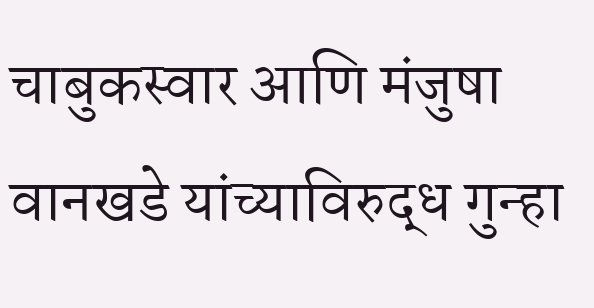चाबुकस्वार आणि मंजुषा वानखडे यांच्याविरुद्ध गुन्हा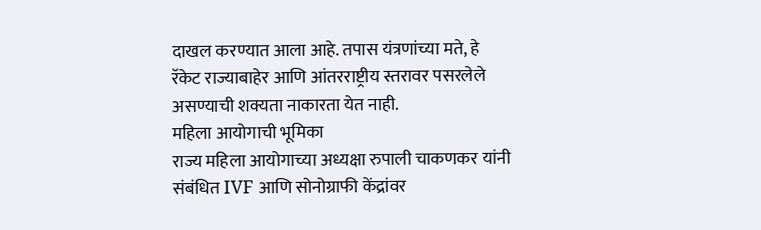दाखल करण्यात आला आहे. तपास यंत्रणांच्या मते, हे रॅकेट राज्याबाहेर आणि आंतरराष्ट्रीय स्तरावर पसरलेले असण्याची शक्यता नाकारता येत नाही.
महिला आयोगाची भूमिका
राज्य महिला आयोगाच्या अध्यक्षा रुपाली चाकणकर यांनी संबंधित IVF आणि सोनोग्राफी केंद्रांवर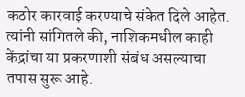कठोर कारवाई करण्याचे संकेत दिले आहेत. त्यांनी सांगितले की, नाशिकमधील काही केंद्रांचा या प्रकरणाशी संबंध असल्याचा तपास सुरू आहे.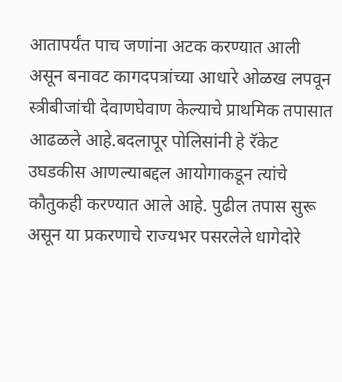आतापर्यंत पाच जणांना अटक करण्यात आली असून बनावट कागदपत्रांच्या आधारे ओळख लपवून स्त्रीबीजांची देवाणघेवाण केल्याचे प्राथमिक तपासात आढळले आहे.बदलापूर पोलिसांनी हे रॅकेट उघडकीस आणल्याबद्दल आयोगाकडून त्यांचे कौतुकही करण्यात आले आहे. पुढील तपास सुरू असून या प्रकरणाचे राज्यभर पसरलेले धागेदोरे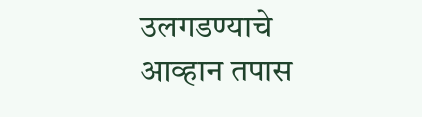उलगडण्याचे आव्हान तपास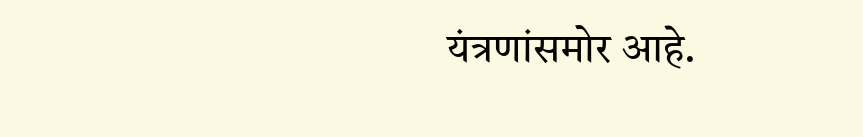यंत्रणांसमोर आहे.